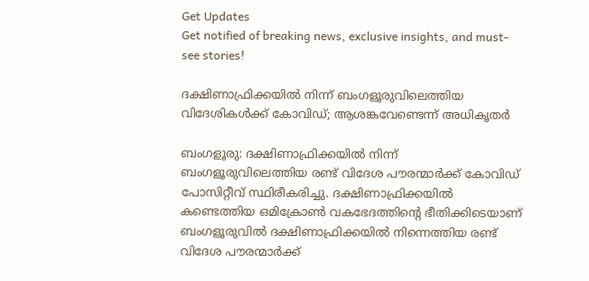Get Updates
Get notified of breaking news, exclusive insights, and must-see stories!

ദക്ഷിണാഫ്രിക്കയില്‍ നിന്ന് ബംഗളൂരുവിലെത്തിയ വിദേശികള്‍ക്ക് കോവിഡ്; ആശങ്കവേണ്ടെന്ന് അധികൃതര്‍

ബംഗളൂരു: ദക്ഷിണാഫ്രിക്കയില്‍ നിന്ന് ബംഗളൂരുവിലെത്തിയ രണ്ട് വിദേശ പൗരന്മാര്‍ക്ക് കോവിഡ് പോസിറ്റീവ് സ്ഥിരീകരിച്ചു. ദക്ഷിണാഫ്രിക്കയില്‍ കണ്ടെത്തിയ ഒമിക്രോണ്‍ വകഭേദത്തിന്റെ ഭീതിക്കിടെയാണ് ബംഗളൂരുവില്‍ ദക്ഷിണാഫ്രിക്കയില്‍ നിന്നെത്തിയ രണ്ട് വിദേശ പൗരന്മാര്‍ക്ക്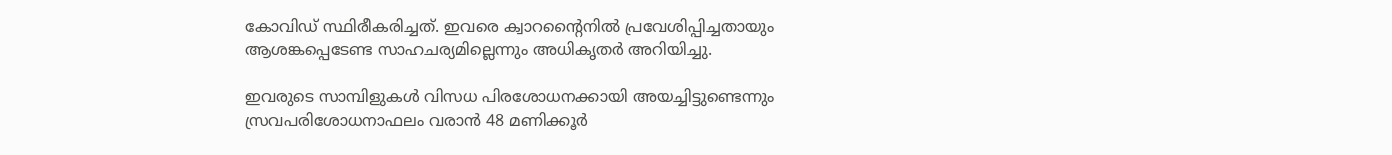കോവിഡ് സ്ഥിരീകരിച്ചത്. ഇവരെ ക്വാറന്റൈനില്‍ പ്രവേശിപ്പിച്ചതായും ആശങ്കപ്പെടേണ്ട സാഹചര്യമില്ലെന്നും അധികൃതര്‍ അറിയിച്ചു.

ഇവരുടെ സാമ്പിളുകള്‍ വിസധ പിരശോധനക്കായി അയച്ചിട്ടുണ്ടെന്നും സ്രവപരിശോധനാഫലം വരാന്‍ 48 മണിക്കൂര്‍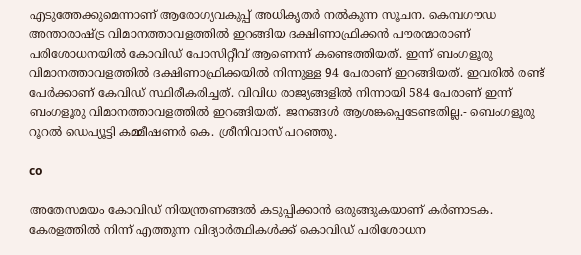എടുത്തേക്കുമെന്നാണ് ആരോഗ്യവകുപ്പ് അധികൃതര്‍ നല്‍കുന്ന സൂചന. കെമ്പഗൗഡ അന്താരാഷ്ട്ര വിമാനത്താവളത്തില്‍ ഇറങ്ങിയ ദക്ഷിണാഫ്രിക്കന്‍ പൗരന്മാരാണ് പരിശോധനയില്‍ കോവിഡ് പോസിറ്റീവ് ആണെന്ന് കണ്ടെത്തിയത്. ഇന്ന് ബംഗളൂരു വിമാനത്താവളത്തില്‍ ദക്ഷിണാഫ്രിക്കയില്‍ നിന്നുള്ള 94 പേരാണ് ഇറങ്ങിയത്. ഇവരില്‍ രണ്ട് പേര്‍ക്കാണ് കേവിഡ് സ്ഥിരീകരിച്ചത്. വിവിധ രാജ്യങ്ങളില്‍ നിന്നായി 584 പേരാണ് ഇന്ന് ബംഗളൂരു വിമാനത്താവളത്തില്‍ ഇറങ്ങിയത്. ജനങ്ങള്‍ ആശങ്കപ്പെടേണ്ടതില്ല.- ബെംഗളൂരു റൂറല്‍ ഡെപ്യൂട്ടി കമ്മീഷണര്‍ കെ. ശ്രീനിവാസ് പറഞ്ഞു.

co

അതേസമയം കോവിഡ് നിയന്ത്രണങ്ങല്‍ കടുപ്പിക്കാന്‍ ഒരുങ്ങുകയാണ് കര്‍ണാടക. കേരളത്തില്‍ നിന്ന് എത്തുന്ന വിദ്യാര്‍ത്ഥികള്‍ക്ക് കൊവിഡ് പരിശോധന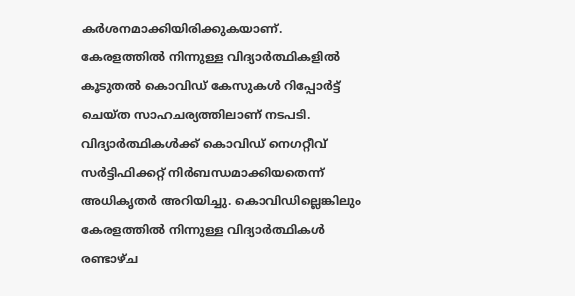കര്‍ശനമാക്കിയിരിക്കുകയാണ്.
കേരളത്തില്‍ നിന്നുള്ള വിദ്യാര്‍ത്ഥികളില്‍ കൂടുതല്‍ കൊവിഡ് കേസുകള്‍ റിപ്പോര്‍ട്ട് ചെയ്ത സാഹചര്യത്തിലാണ് നടപടി. വിദ്യാര്‍ത്ഥികള്‍ക്ക് കൊവിഡ് നെഗറ്റീവ് സര്‍ട്ടിഫിക്കറ്റ് നിര്‍ബന്ധമാക്കിയതെന്ന് അധികൃതര്‍ അറിയിച്ചു. കൊവിഡില്ലെങ്കിലും കേരളത്തില്‍ നിന്നുള്ള വിദ്യാര്‍ത്ഥികള്‍ രണ്ടാഴ്ച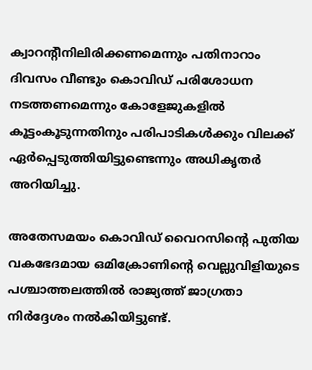ക്വാറന്റീനിലിരിക്കണമെന്നും പതിനാറാം ദിവസം വീണ്ടും കൊവിഡ് പരിശോധന നടത്തണമെന്നും കോളേജുകളില്‍ കൂട്ടംകൂടുന്നതിനും പരിപാടികള്‍ക്കും വിലക്ക് ഏര്‍പ്പെടുത്തിയിട്ടുണ്ടെന്നും അധികൃതര്‍ അറിയിച്ചു.

അതേസമയം കൊവിഡ് വൈറസിന്റെ പുതിയ വകഭേദമായ ഒമിക്രോണിന്റെ വെല്ലുവിളിയുടെ പശ്ചാത്തലത്തില്‍ രാജ്യത്ത് ജാഗ്രതാ നിര്‍ദ്ദേശം നല്‍കിയിട്ടുണ്ട്.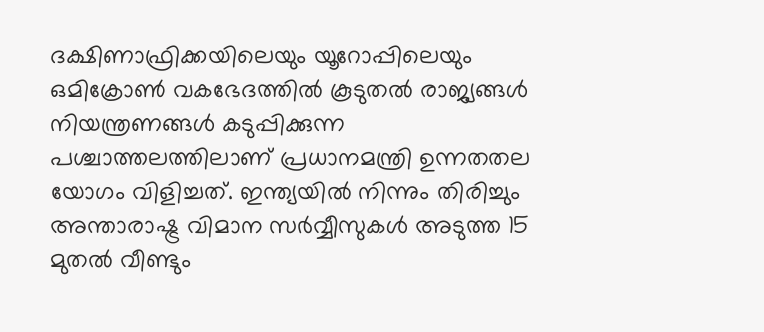ദക്ഷിണാഫ്രിക്കയിലെയും യൂറോപ്പിലെയും ഒമിക്രോണ്‍ വകഭേദത്തില്‍ കൂടുതല്‍ രാജ്യങ്ങള്‍ നിയന്ത്രണങ്ങള്‍ കടുപ്പിക്കുന്ന പശ്ചാത്തലത്തിലാണ് പ്രധാനമന്ത്രി ഉന്നതതല യോഗം വിളിച്ചത്. ഇന്ത്യയില്‍ നിന്നും തിരിച്ചും അന്താരാഷ്ട്ര വിമാന സര്‍വ്വീസുകള്‍ അടുത്ത 15 മുതല്‍ വീണ്ടും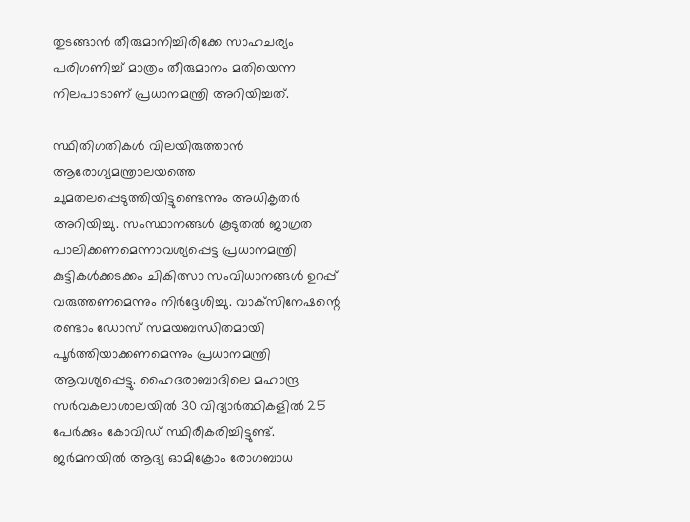തുടങ്ങാന്‍ തീരുമാനിച്ചിരിക്കേ സാഹചര്യം പരിഗണിച്ച് മാത്രം തീരുമാനം മതിയെന്ന നിലപാടാണ് പ്രധാനമന്ത്രി അറിയിച്ചത്.

സ്ഥിതിഗതികള്‍ വിലയിരുത്താന്‍ ആരോഗ്യമന്ത്രാലയത്തെ ചുമതലപ്പെടുത്തിയിട്ടുണ്ടെന്നും അധികൃതര്‍ അറിയിച്ചു. സംസ്ഥാനങ്ങള്‍ കൂടുതല്‍ ജാഗ്രത പാലിക്കണമെന്നാവശ്യപ്പെട്ട പ്രധാനമന്ത്രി കുട്ടികള്‍ക്കടക്കം ചികിത്സാ സംവിധാനങ്ങള്‍ ഉറപ്പ് വരുത്തണമെന്നും നിര്‍ദ്ദേശിച്ചു. വാക്‌സിനേഷന്റെ രണ്ടാം ഡോസ് സമയബന്ധിതമായി പൂര്‍ത്തിയാക്കണമെന്നും പ്രധാനമന്ത്രി ആവശ്യപ്പെട്ടു. ഹൈദരാബാദിലെ മഹാന്ദ്ര സര്‍വകലാശാലയില്‍ 30 വിദ്യാര്‍ത്ഥികളില്‍ 25 പേര്‍ക്കും കോവിഡ് സ്ഥിരീകരിച്ചിട്ടുണ്ട്. ജര്‍മനയില്‍ ആദ്യ ഓമിക്രോം രോഗബാധ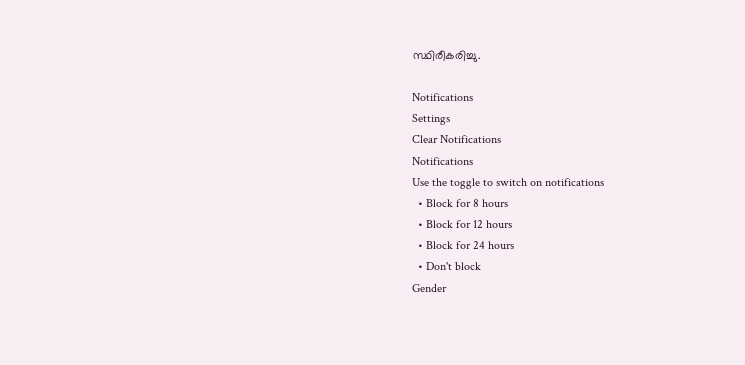സ്ഥിരീകരിച്ചു.

Notifications
Settings
Clear Notifications
Notifications
Use the toggle to switch on notifications
  • Block for 8 hours
  • Block for 12 hours
  • Block for 24 hours
  • Don't block
Gender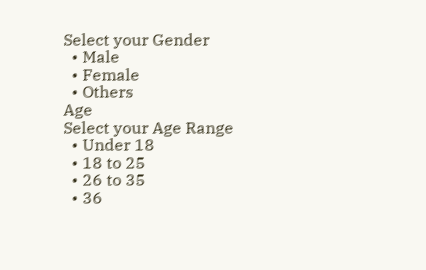Select your Gender
  • Male
  • Female
  • Others
Age
Select your Age Range
  • Under 18
  • 18 to 25
  • 26 to 35
  • 36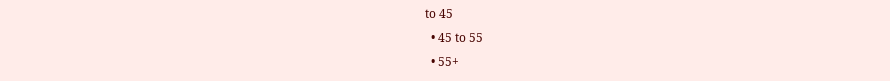to 45
  • 45 to 55
  • 55+